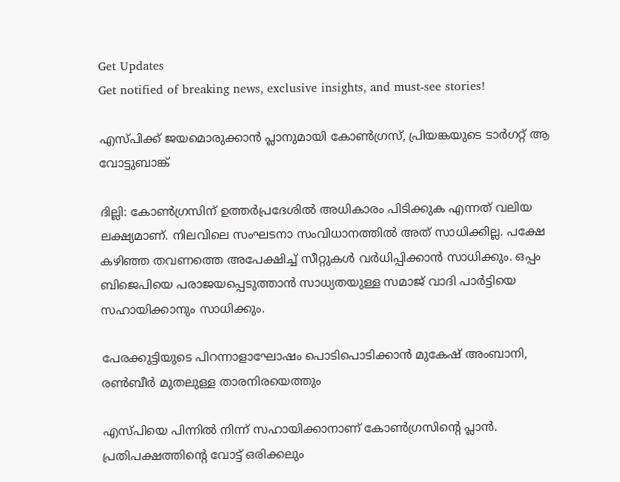Get Updates
Get notified of breaking news, exclusive insights, and must-see stories!

എസ്പിക്ക് ജയമൊരുക്കാന്‍ പ്ലാനുമായി കോണ്‍ഗ്രസ്, പ്രിയങ്കയുടെ ടാര്‍ഗറ്റ് ആ വോട്ടുബാങ്ക്

ദില്ലി: കോണ്‍ഗ്രസിന് ഉത്തര്‍പ്രദേശില്‍ അധികാരം പിടിക്കുക എന്നത് വലിയ ലക്ഷ്യമാണ്. നിലവിലെ സംഘടനാ സംവിധാനത്തില്‍ അത് സാധിക്കില്ല. പക്ഷേ കഴിഞ്ഞ തവണത്തെ അപേക്ഷിച്ച് സീറ്റുകള്‍ വര്‍ധിപ്പിക്കാന്‍ സാധിക്കും. ഒപ്പം ബിജെപിയെ പരാജയപ്പെടുത്താന്‍ സാധ്യതയുള്ള സമാജ് വാദി പാര്‍ട്ടിയെ സഹായിക്കാനും സാധിക്കും.

പേരക്കുട്ടിയുടെ പിറന്നാളാഘോഷം പൊടിപൊടിക്കാന്‍ മുകേഷ് അംബാനി, രണ്‍ബീര്‍ മുതലുള്ള താരനിരയെത്തും

എസ്പിയെ പിന്നില്‍ നിന്ന് സഹായിക്കാനാണ് കോണ്‍ഗ്രസിന്റെ പ്ലാന്‍. പ്രതിപക്ഷത്തിന്റെ വോട്ട് ഒരിക്കലും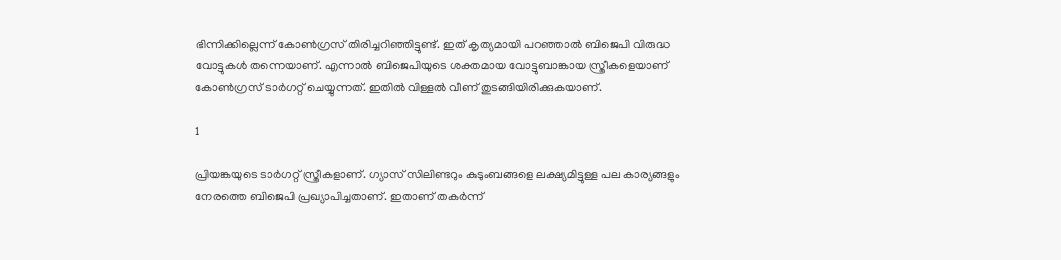ഭിന്നിക്കില്ലെന്ന് കോണ്‍ഗ്രസ് തിരിച്ചറിഞ്ഞിട്ടുണ്ട്. ഇത് കൃത്യമായി പറഞ്ഞാല്‍ ബിജെപി വിരുദ്ധ വോട്ടുകള്‍ തന്നെയാണ്. എന്നാല്‍ ബിജെപിയുടെ ശക്തമായ വോട്ടുബാങ്കായ സ്ത്രീകളെയാണ് കോണ്‍ഗ്രസ് ടാര്‍ഗറ്റ് ചെയ്യുന്നത്. ഇതില്‍ വിള്ളല്‍ വീണ് തുടങ്ങിയിരിക്കുകയാണ്.

1

പ്രിയങ്കയുടെ ടാര്‍ഗറ്റ് സ്ത്രീകളാണ്. ഗ്യാസ് സിലിണ്ടറും കുടുംബങ്ങളെ ലക്ഷ്യമിട്ടുള്ള പല കാര്യങ്ങളും നേരത്തെ ബിജെപി പ്രഖ്യാപിച്ചതാണ്. ഇതാണ് തകര്‍ന്ന്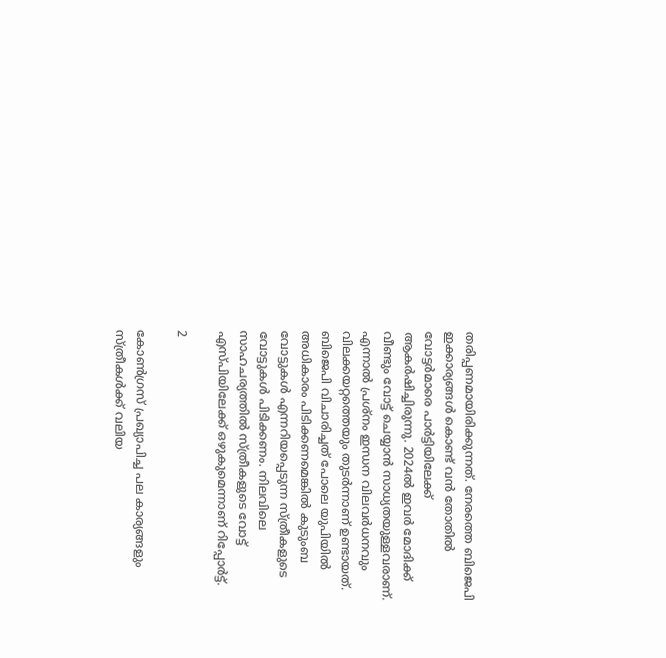തരിപ്പണമായിരിക്കുന്നത്. നേരത്തെ ബിജെപി ഇക്കാര്യങ്ങള്‍ കൊണ്ട് വന്‍ തോതില്‍ വോട്ടര്‍മാരെ പാര്‍ട്ടിയിലേക്ക് ആകര്‍ഷിച്ചിരുന്നു. 2024ല്‍ ഇവര്‍ മോദിക്ക് വീണ്ടും വോട്ട് ചെയ്യാന്‍ സാധ്യതയുള്ളവരാണ്. എന്നാല്‍ പ്രശ്‌നം ഇന്ധന വിലവര്‍ധനവും വിലക്കയറ്റത്തെയും തുടര്‍ന്നാണ് ഉണ്ടായത്. ബിജെപി വിചാരിച്ചത് പോലെ യുപിയില്‍ അധികാരം പിടിക്കണമെങ്കില്‍ കുടുംബ വോട്ടുകള്‍ എന്നറിയപ്പെടുന്ന സ്ത്രീകളുടെ വോട്ടുകള്‍ പിടിക്കണം. നിലവിലെ സാഹചര്യത്തില്‍ സ്ത്രീകളുടെ വോട്ട് എസ്പിയിലേക്ക് ഒഴുകുമെന്നാണ് റിപ്പോര്‍ട്ട്.

2

കോണ്‍ഗ്രസ് പ്രഖ്യാപിച്ച പല കാര്യങ്ങളും സ്ത്രീകള്‍ക്ക് വലിയ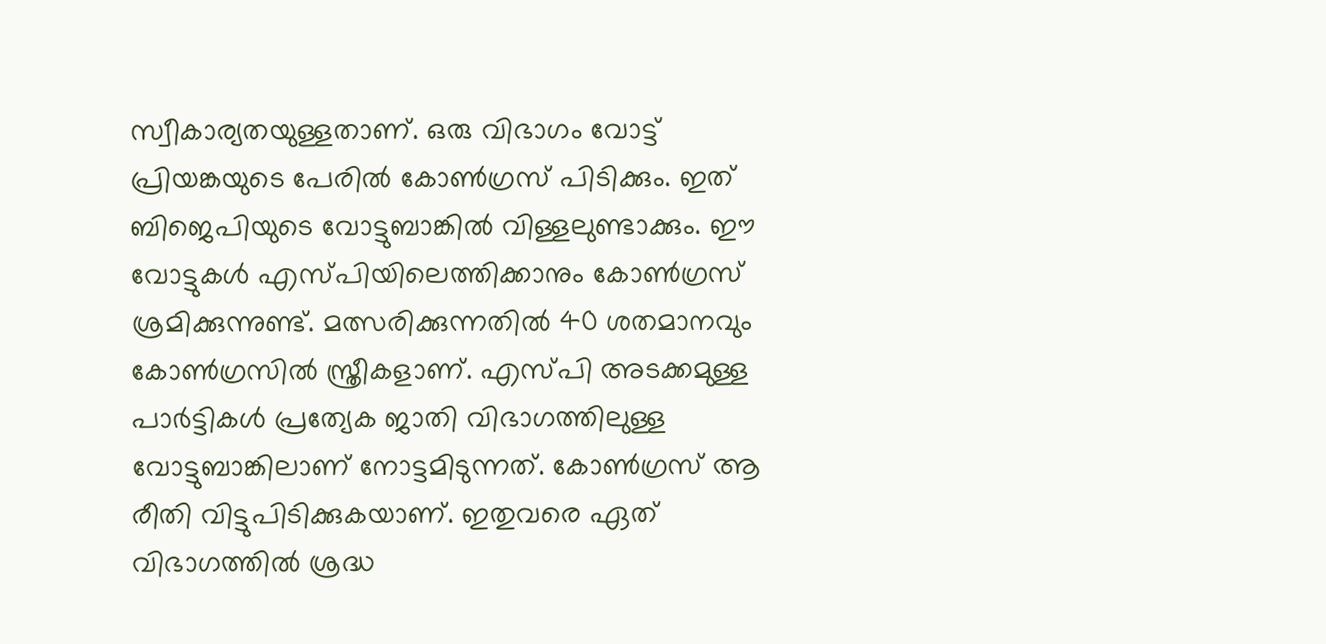സ്വീകാര്യതയുള്ളതാണ്. ഒരു വിഭാഗം വോട്ട് പ്രിയങ്കയുടെ പേരില്‍ കോണ്‍ഗ്രസ് പിടിക്കും. ഇത് ബിജെപിയുടെ വോട്ടുബാങ്കില്‍ വിള്ളലുണ്ടാക്കും. ഈ വോട്ടുകള്‍ എസ്പിയിലെത്തിക്കാനും കോണ്‍ഗ്രസ് ശ്രമിക്കുന്നുണ്ട്. മത്സരിക്കുന്നതില്‍ 40 ശതമാനവും കോണ്‍ഗ്രസില്‍ സ്ത്രീകളാണ്. എസ്പി അടക്കമുള്ള പാര്‍ട്ടികള്‍ പ്രത്യേക ജാതി വിഭാഗത്തിലുള്ള വോട്ടുബാങ്കിലാണ് നോട്ടമിടുന്നത്. കോണ്‍ഗ്രസ് ആ രീതി വിട്ടുപിടിക്കുകയാണ്. ഇതുവരെ ഏത് വിഭാഗത്തില്‍ ശ്രദ്ധ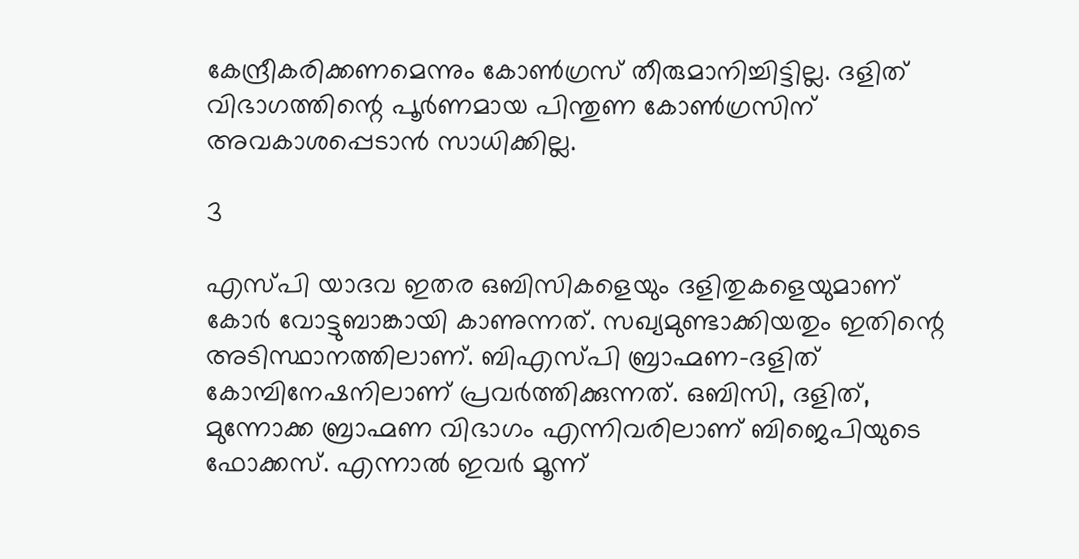കേന്ദ്രീകരിക്കണമെന്നും കോണ്‍ഗ്രസ് തീരുമാനിച്ചിട്ടില്ല. ദളിത് വിഭാഗത്തിന്റെ പൂര്‍ണമായ പിന്തുണ കോണ്‍ഗ്രസിന് അവകാശപ്പെടാന്‍ സാധിക്കില്ല.

3

എസ്പി യാദവ ഇതര ഒബിസികളെയും ദളിതുകളെയുമാണ് കോര്‍ വോട്ടുബാങ്കായി കാണുന്നത്. സഖ്യമുണ്ടാക്കിയതും ഇതിന്റെ അടിസ്ഥാനത്തിലാണ്. ബിഎസ്പി ബ്രാഹ്മണ-ദളിത് കോമ്പിനേഷനിലാണ് പ്രവര്‍ത്തിക്കുന്നത്. ഒബിസി, ദളിത്, മുന്നോക്ക ബ്രാഹ്മണ വിഭാഗം എന്നിവരിലാണ് ബിജെപിയുടെ ഫോക്കസ്. എന്നാല്‍ ഇവര്‍ മൂന്ന്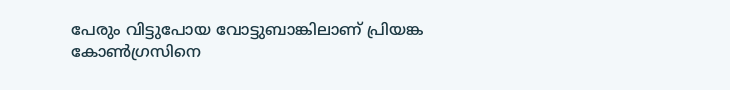പേരും വിട്ടുപോയ വോട്ടുബാങ്കിലാണ് പ്രിയങ്ക കോണ്‍ഗ്രസിനെ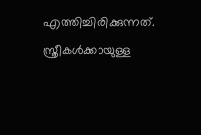എത്തിച്ചിരിക്കുന്നത്. സ്ത്രീകള്‍ക്കായുള്ള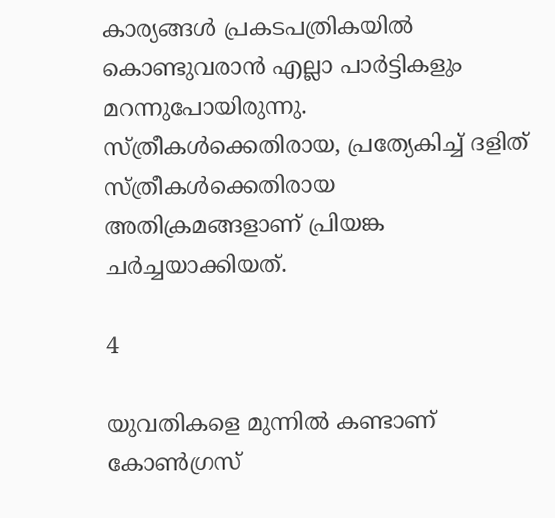കാര്യങ്ങള്‍ പ്രകടപത്രികയില്‍ കൊണ്ടുവരാന്‍ എല്ലാ പാര്‍ട്ടികളും മറന്നുപോയിരുന്നു. സ്ത്രീകള്‍ക്കെതിരായ, പ്രത്യേകിച്ച് ദളിത് സ്ത്രീകള്‍ക്കെതിരായ അതിക്രമങ്ങളാണ് പ്രിയങ്ക ചര്‍ച്ചയാക്കിയത്.

4

യുവതികളെ മുന്നില്‍ കണ്ടാണ് കോണ്‍ഗ്രസ്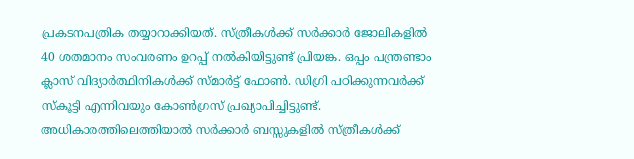പ്രകടനപത്രിക തയ്യാറാക്കിയത്. സ്ത്രീകള്‍ക്ക് സര്‍ക്കാര്‍ ജോലികളില്‍ 40 ശതമാനം സംവരണം ഉറപ്പ് നല്‍കിയിട്ടുണ്ട് പ്രിയങ്ക. ഒപ്പം പന്ത്രണ്ടാം ക്ലാസ് വിദ്യാര്‍ത്ഥിനികള്‍ക്ക് സ്മാര്‍ട്ട് ഫോണ്‍. ഡിഗ്രി പഠിക്കുന്നവര്‍ക്ക് സ്‌കൂട്ടി എന്നിവയും കോണ്‍ഗ്രസ് പ്രഖ്യാപിച്ചിട്ടുണ്ട്. അധികാരത്തിലെത്തിയാല്‍ സര്‍ക്കാര്‍ ബസ്സുകളില്‍ സ്ത്രീകള്‍ക്ക്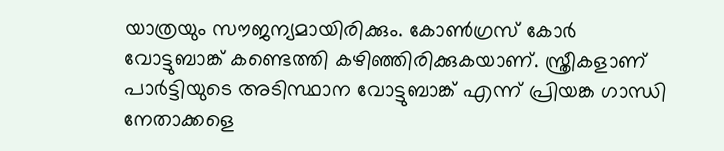യാത്രയും സൗജന്യമായിരിക്കും. കോണ്‍ഗ്രസ് കോര്‍ വോട്ടുബാങ്ക് കണ്ടെത്തി കഴിഞ്ഞിരിക്കുകയാണ്. സ്ത്രീകളാണ് പാര്‍ട്ടിയുടെ അടിസ്ഥാന വോട്ടുബാങ്ക് എന്ന് പ്രിയങ്ക ഗാന്ധി നേതാക്കളെ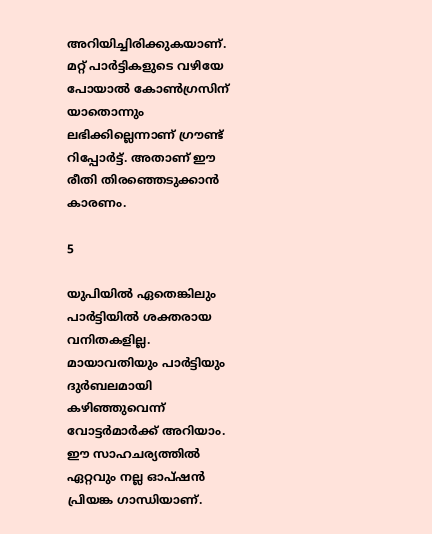അറിയിച്ചിരിക്കുകയാണ്. മറ്റ് പാര്‍ട്ടികളുടെ വഴിയേ പോയാല്‍ കോണ്‍ഗ്രസിന് യാതൊന്നും ലഭിക്കില്ലെന്നാണ് ഗ്രൗണ്ട് റിപ്പോര്‍ട്ട്. അതാണ് ഈ രീതി തിരഞ്ഞെടുക്കാന്‍ കാരണം.

5

യുപിയില്‍ ഏതെങ്കിലും പാര്‍ട്ടിയില്‍ ശക്തരായ വനിതകളില്ല. മായാവതിയും പാര്‍ട്ടിയും ദുര്‍ബലമായി കഴിഞ്ഞുവെന്ന് വോട്ടര്‍മാര്‍ക്ക് അറിയാം. ഈ സാഹചര്യത്തില്‍ ഏറ്റവും നല്ല ഓപ്ഷന്‍ പ്രിയങ്ക ഗാന്ധിയാണ്.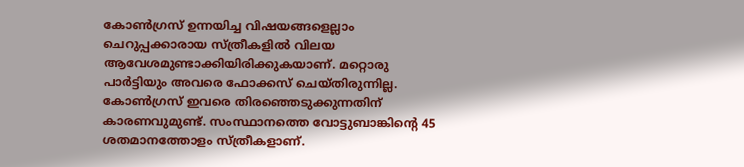കോണ്‍ഗ്രസ് ഉന്നയിച്ച വിഷയങ്ങളെല്ലാം ചെറുപ്പക്കാരായ സ്ത്രീകളില്‍ വിലയ ആവേശമുണ്ടാക്കിയിരിക്കുകയാണ്. മറ്റൊരു പാര്‍ട്ടിയും അവരെ ഫോക്കസ് ചെയ്തിരുന്നില്ല. കോണ്‍ഗ്രസ് ഇവരെ തിരഞ്ഞെടുക്കുന്നതിന് കാരണവുമുണ്ട്. സംസ്ഥാനത്തെ വോട്ടുബാങ്കിന്റെ 45 ശതമാനത്തോളം സ്ത്രീകളാണ്.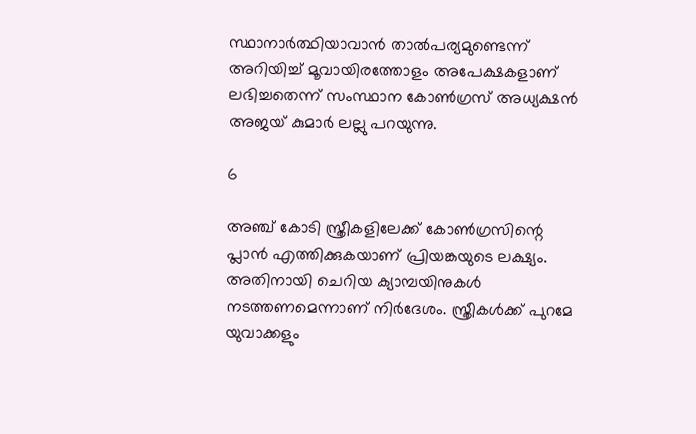സ്ഥാനാര്‍ത്ഥിയാവാന്‍ താല്‍പര്യമുണ്ടെന്ന് അറിയിച്ച് മൂവായിരത്തോളം അപേക്ഷകളാണ് ലഭിച്ചതെന്ന് സംസ്ഥാന കോണ്‍ഗ്രസ് അധ്യക്ഷന്‍ അജയ് കുമാര്‍ ലല്ലു പറയുന്നു.

6

അഞ്ച് കോടി സ്ത്രീകളിലേക്ക് കോണ്‍ഗ്രസിന്റെ പ്ലാന്‍ എത്തിക്കുകയാണ് പ്രിയങ്കയുടെ ലക്ഷ്യം. അതിനായി ചെറിയ ക്യാമ്പയിനുകള്‍ നടത്തണമെന്നാണ് നിര്‍ദേശം. സ്ത്രീകള്‍ക്ക് പുറമേ യുവാക്കളും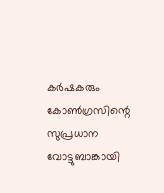കര്‍ഷകരും കോണ്‍ഗ്രസിന്റെ സുപ്രധാന വോട്ടുബാങ്കായി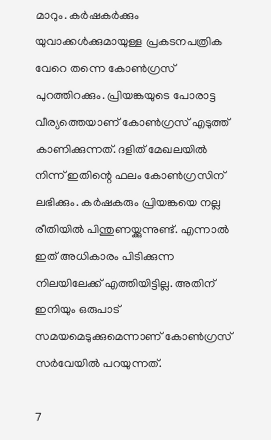മാറും. കര്‍ഷകര്‍ക്കും യുവാക്കള്‍ക്കുമായുള്ള പ്രകടനപത്രിക വേറെ തന്നെ കോണ്‍ഗ്രസ് പുറത്തിറക്കും. പ്രിയങ്കയുടെ പോരാട്ട വീര്യത്തെയാണ് കോണ്‍ഗ്രസ് എടുത്ത് കാണിക്കുന്നത്. ദളിത് മേഖലയില്‍ നിന്ന് ഇതിന്റെ ഫലം കോണ്‍ഗ്രസിന് ലഭിക്കും. കര്‍ഷകരും പ്രിയങ്കയെ നല്ല രീതിയില്‍ പിന്തുണയ്ക്കുന്നുണ്ട്. എന്നാല്‍ ഇത് അധികാരം പിടിക്കുന്ന നിലയിലേക്ക് എത്തിയിട്ടില്ല. അതിന് ഇനിയും ഒരുപാട് സമയമെടുക്കുമെന്നാണ് കോണ്‍ഗ്രസ് സര്‍വേയില്‍ പറയുന്നത്.

7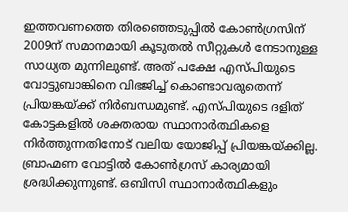ഇത്തവണത്തെ തിരഞ്ഞെടുപ്പില്‍ കോണ്‍ഗ്രസിന് 2009ന് സമാനമായി കൂടുതല്‍ സീറ്റുകള്‍ നേടാനുള്ള സാധ്യത മുന്നിലുണ്ട്. അത് പക്ഷേ എസ്പിയുടെ വോട്ടുബാങ്കിനെ വിഭജിച്ച് കൊണ്ടാവരുതെന്ന് പ്രിയങ്കയ്ക്ക് നിര്‍ബന്ധമുണ്ട്. എസ്പിയുടെ ദളിത് കോട്ടകളില്‍ ശക്തരായ സ്ഥാനാര്‍ത്ഥികളെ നിര്‍ത്തുന്നതിനോട് വലിയ യോജിപ്പ് പ്രിയങ്കയ്ക്കില്ല. ബ്രാഹ്മണ വോട്ടില്‍ കോണ്‍ഗ്രസ് കാര്യമായി ശ്രദ്ധിക്കുന്നുണ്ട്. ഒബിസി സ്ഥാനാര്‍ത്ഥികളും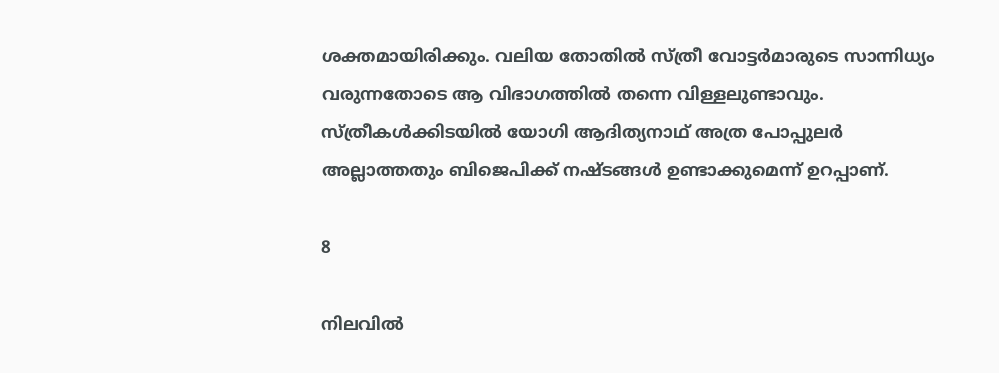ശക്തമായിരിക്കും. വലിയ തോതില്‍ സ്ത്രീ വോട്ടര്‍മാരുടെ സാന്നിധ്യം വരുന്നതോടെ ആ വിഭാഗത്തില്‍ തന്നെ വിള്ളലുണ്ടാവും. സ്ത്രീകള്‍ക്കിടയില്‍ യോഗി ആദിത്യനാഥ് അത്ര പോപ്പുലര്‍ അല്ലാത്തതും ബിജെപിക്ക് നഷ്ടങ്ങള്‍ ഉണ്ടാക്കുമെന്ന് ഉറപ്പാണ്.

8

നിലവില്‍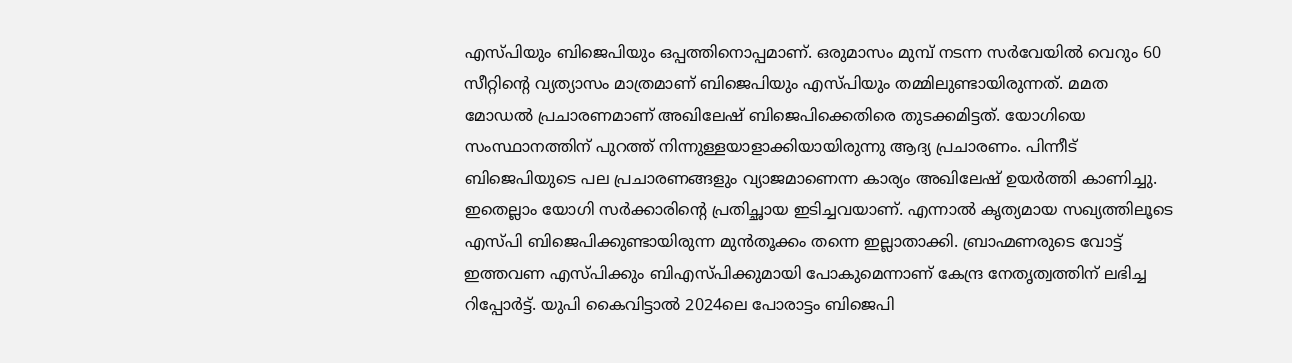എസ്പിയും ബിജെപിയും ഒപ്പത്തിനൊപ്പമാണ്. ഒരുമാസം മുമ്പ് നടന്ന സര്‍വേയില്‍ വെറും 60 സീറ്റിന്റെ വ്യത്യാസം മാത്രമാണ് ബിജെപിയും എസ്പിയും തമ്മിലുണ്ടായിരുന്നത്. മമത മോഡല്‍ പ്രചാരണമാണ് അഖിലേഷ് ബിജെപിക്കെതിരെ തുടക്കമിട്ടത്. യോഗിയെ സംസ്ഥാനത്തിന് പുറത്ത് നിന്നുള്ളയാളാക്കിയായിരുന്നു ആദ്യ പ്രചാരണം. പിന്നീട് ബിജെപിയുടെ പല പ്രചാരണങ്ങളും വ്യാജമാണെന്ന കാര്യം അഖിലേഷ് ഉയര്‍ത്തി കാണിച്ചു. ഇതെല്ലാം യോഗി സര്‍ക്കാരിന്റെ പ്രതിച്ഛായ ഇടിച്ചവയാണ്. എന്നാല്‍ കൃത്യമായ സഖ്യത്തിലൂടെ എസ്പി ബിജെപിക്കുണ്ടായിരുന്ന മുന്‍തൂക്കം തന്നെ ഇല്ലാതാക്കി. ബ്രാഹ്മണരുടെ വോട്ട് ഇത്തവണ എസ്പിക്കും ബിഎസ്പിക്കുമായി പോകുമെന്നാണ് കേന്ദ്ര നേതൃത്വത്തിന് ലഭിച്ച റിപ്പോര്‍ട്ട്. യുപി കൈവിട്ടാല്‍ 2024ലെ പോരാട്ടം ബിജെപി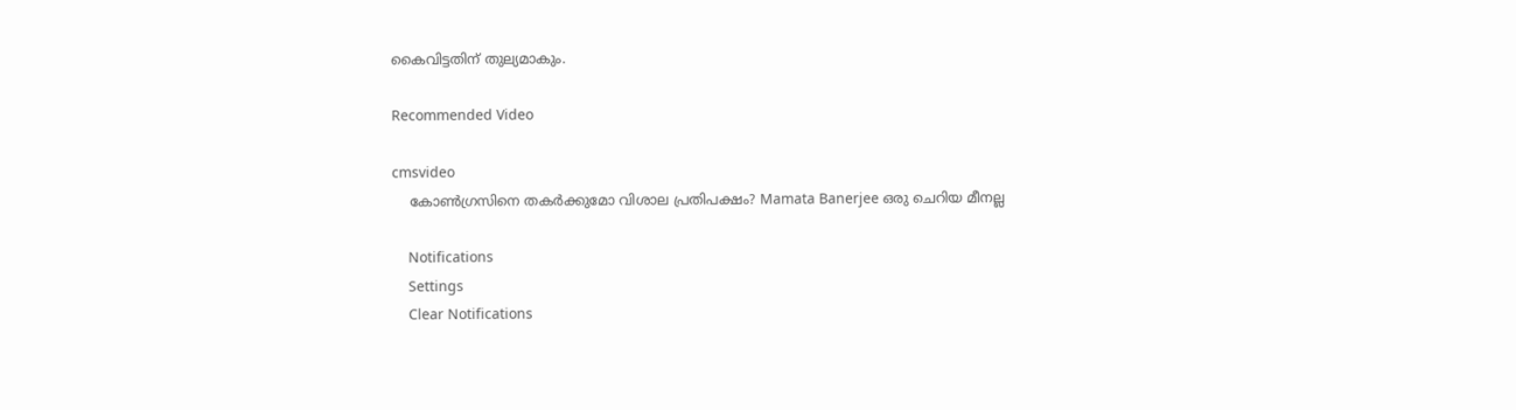കൈവിട്ടതിന് തുല്യമാകും.

Recommended Video

cmsvideo
    കോൺഗ്രസിനെ തകർക്കുമോ വിശാല പ്രതിപക്ഷം? Mamata Banerjee ഒരു ചെറിയ മീനല്ല

    Notifications
    Settings
    Clear Notifications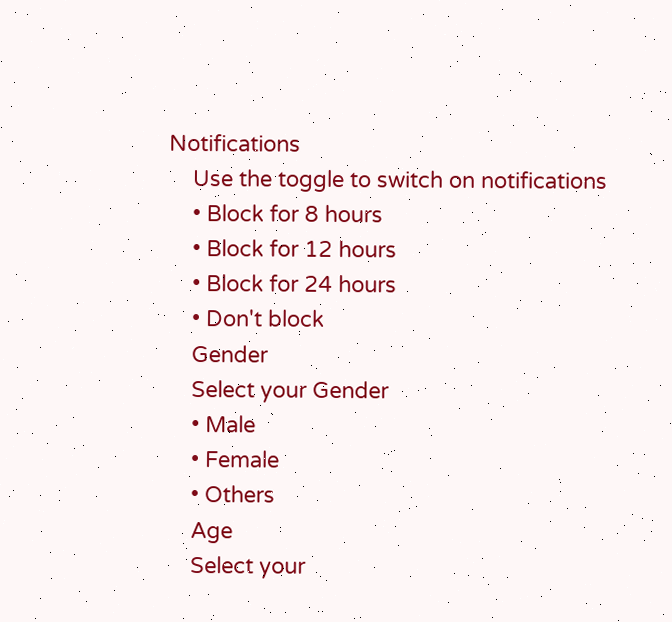Notifications
    Use the toggle to switch on notifications
    • Block for 8 hours
    • Block for 12 hours
    • Block for 24 hours
    • Don't block
    Gender
    Select your Gender
    • Male
    • Female
    • Others
    Age
    Select your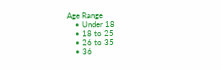Age Range
    • Under 18
    • 18 to 25
    • 26 to 35
    • 36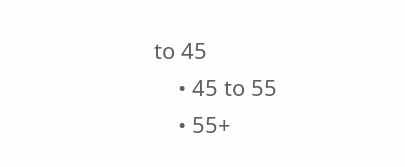to 45
    • 45 to 55
    • 55+